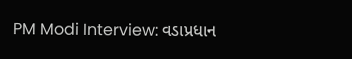PM Modi Interview: વડાપ્રધાન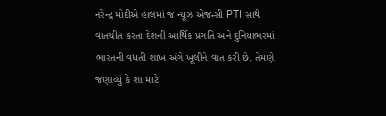નરેન્દ્ર મોદીએ હાલમાં જ ન્યૂઝ એજન્સી PTI સાથે વાતચીત કરતા દેશની આર્થિક પ્રગતિ અને દુનિયાભરમાં ભારતની વધતી શાખ અંગે ખૂલીને વાત કરી છે. તેમણે જણાવ્યું કે શા માટે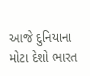આજે દુનિયાના મોટા દેશો ભારત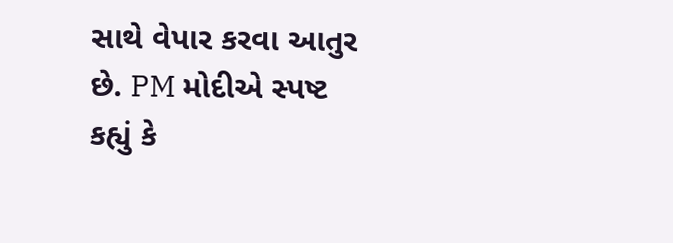સાથે વેપાર કરવા આતુર છે. PM મોદીએ સ્પષ્ટ કહ્યું કે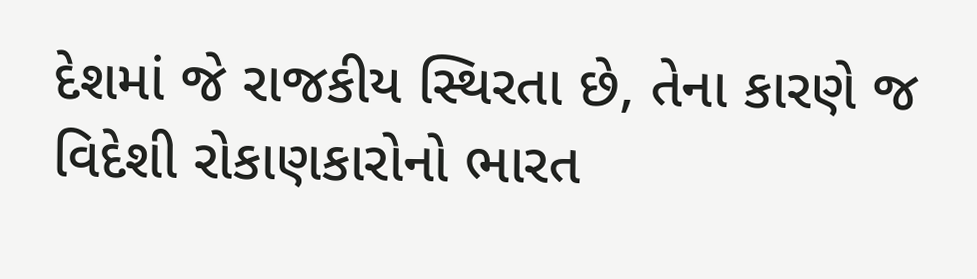દેશમાં જે રાજકીય સ્થિરતા છે, તેના કારણે જ વિદેશી રોકાણકારોનો ભારત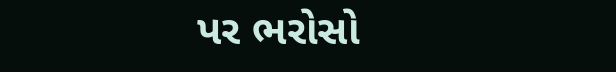પર ભરોસો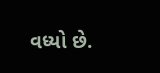વધ્યો છે.